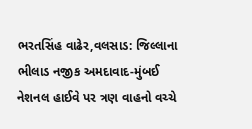ભરતસિંહ વાઢેર,વલસાડ: જિલ્લાના ભીલાડ નજીક અમદાવાદ-મુંબઈ નેશનલ હાઈવે પર ત્રણ વાહનો વચ્ચે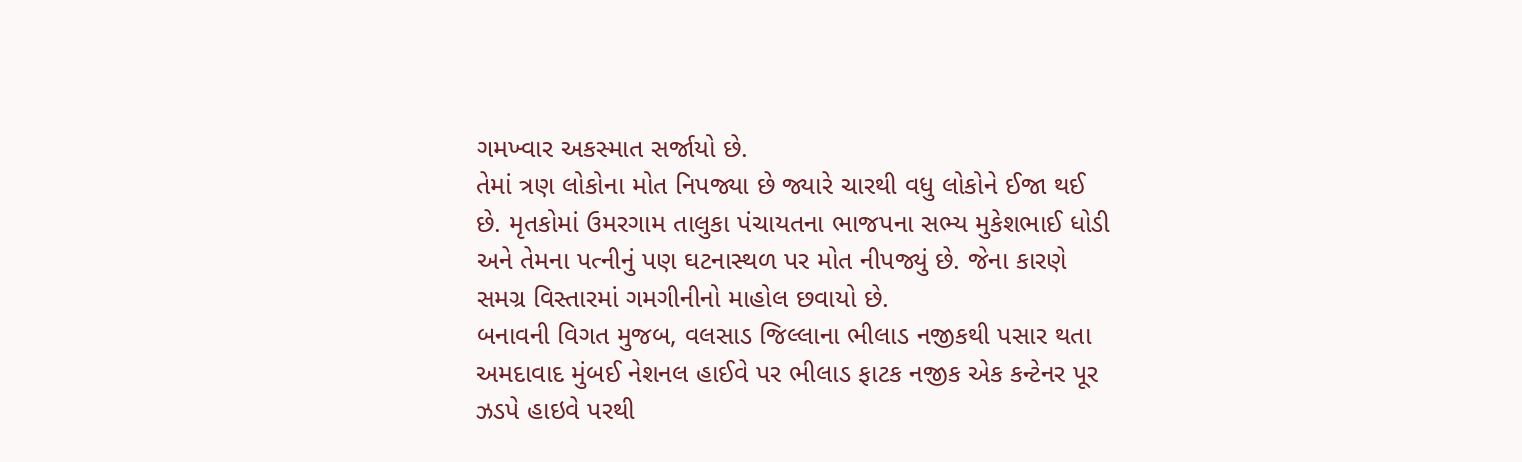ગમખ્વાર અકસ્માત સર્જાયો છે.
તેમાં ત્રણ લોકોના મોત નિપજ્યા છે જ્યારે ચારથી વધુ લોકોને ઈજા થઈ છે. મૃતકોમાં ઉમરગામ તાલુકા પંચાયતના ભાજપના સભ્ય મુકેશભાઈ ધોડી અને તેમના પત્નીનું પણ ઘટનાસ્થળ પર મોત નીપજ્યું છે. જેના કારણે સમગ્ર વિસ્તારમાં ગમગીનીનો માહોલ છવાયો છે.
બનાવની વિગત મુજબ, વલસાડ જિલ્લાના ભીલાડ નજીકથી પસાર થતા અમદાવાદ મુંબઈ નેશનલ હાઈવે પર ભીલાડ ફાટક નજીક એક કન્ટેનર પૂર ઝડપે હાઇવે પરથી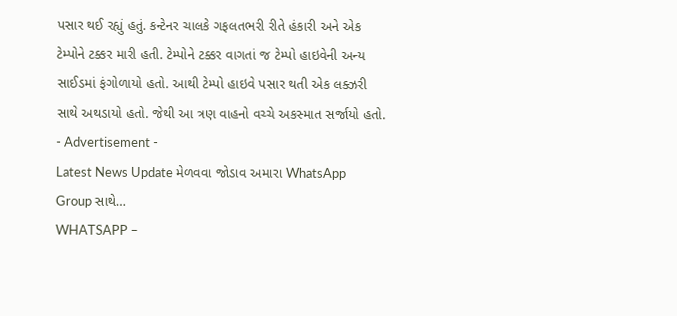પસાર થઈ રહ્યું હતું. કન્ટેનર ચાલકે ગફલતભરી રીતે હંકારી અને એક ટેમ્પોને ટક્કર મારી હતી. ટેમ્પોને ટક્કર વાગતાં જ ટેમ્પો હાઇવેની અન્ય સાઈડમાં ફંગોળાયો હતો. આથી ટેમ્પો હાઇવે પસાર થતી એક લક્ઝરી સાથે અથડાયો હતો. જેથી આ ત્રણ વાહનો વચ્ચે અકસ્માત સર્જાયો હતો.
- Advertisement -
Latest News Update મેળવવા જોડાવ અમારા WhatsApp Group સાથે…
WHATSAPP –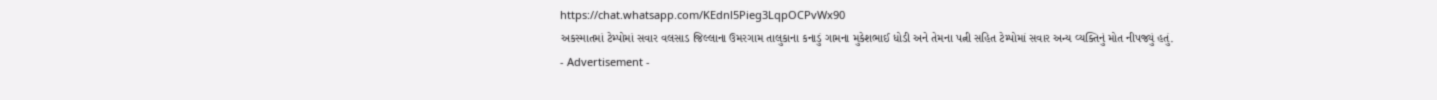https://chat.whatsapp.com/KEdnl5Pieg3LqpOCPvWx90
અકસ્માતમાં ટેમ્પોમાં સવાર વલસાડ જિલ્લાના ઉમરગામ તાલુકાના કનાડું ગામના મુકેશભાઈ ધોડી અને તેમના પત્ની સહિત ટેમ્પોમાં સવાર અન્ય વ્યક્તિનું મોત નીપજ્યું હતું.
- Advertisement -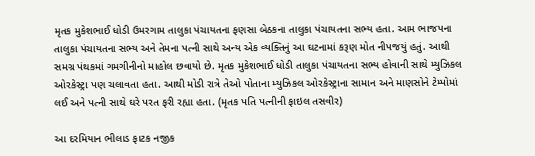મૃતક મુકેશભાઈ ધોડી ઉમરગામ તાલુકા પંચાયતના ફણસા બેઠકના તાલુકા પંચાયતના સભ્ય હતા. આમ ભાજપના તાલુકા પંચાયતના સભ્ય અને તેમના પત્ની સાથે અન્ય એક વ્યક્તિનું આ ઘટનામાં કરૂણ મોત નીપજયું હતું. આથી સમગ્ર પંથકમાં ગમગીનીનો માહોલ છવાયો છે. મૃતક મુકેશભાઈ ધોડી તાલુકા પંચાયતના સભ્ય હોવાની સાથે મ્યુઝિકલ ઓરકેસ્ટ્રા પણ ચલાવતા હતા. આથી મોડી રાત્રે તેઓ પોતાના મ્યુઝિકલ ઓરકેસ્ટ્રાના સામાન અને માણસોને ટેમ્પોમાં લઈ અને પત્ની સાથે ઘરે પરત ફરી રહ્યા હતા. (મૃતક પતિ પત્નીની ફાઇલ તસવીર)

આ દરમિયાન ભીલાડ ફાટક નજીક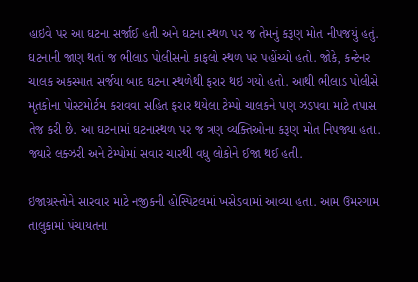હાઇવે પર આ ઘટના સર્જાઈ હતી અને ઘટના સ્થળ પર જ તેમનું કરૂણ મોત નીપજયું હતું. ઘટનાની જાણ થતાં જ ભીલાડ પોલીસનો કાફલો સ્થળ પર પહોંચ્યો હતો. જોકે, કન્ટેનર ચાલક અકસ્માત સર્જયા બાદ ઘટના સ્થળેથી ફરાર થઇ ગયો હતો. આથી ભીલાડ પોલીસે મૃતકોના પોસ્ટમોર્ટમ કરાવવા સહિત ફરાર થયેલા ટેમ્પો ચાલકને પણ ઝડપવા માટે તપાસ તેજ કરી છે. આ ઘટનામાં ઘટનાસ્થળ પર જ ત્રણ વ્યક્તિઓના કરૂણ મોત નિપજ્યા હતા. જ્યારે લક્ઝરી અને ટેમ્પોમાં સવાર ચારથી વધુ લોકોને ઈજા થઈ હતી.

ઇજાગ્રસ્તોને સારવાર માટે નજીકની હોસ્પિટલમાં ખસેડવામાં આવ્યા હતા. આમ ઉમરગામ તાલુકામાં પંચાયતના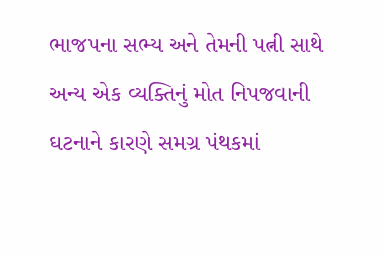ભાજપના સભ્ય અને તેમની પત્ની સાથે અન્ય એક વ્યક્તિનું મોત નિપજવાની ઘટનાને કારણે સમગ્ર પંથકમાં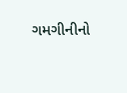ગમગીનીનો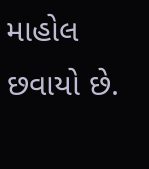માહોલ છવાયો છે.